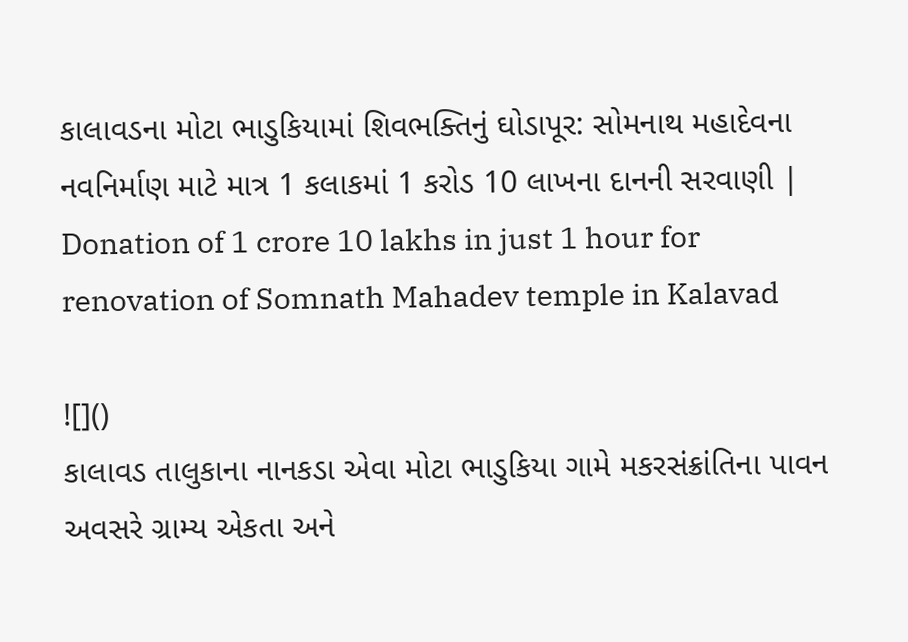કાલાવડના મોટા ભાડુકિયામાં શિવભક્તિનું ઘોડાપૂર: સોમનાથ મહાદેવના નવનિર્માણ માટે માત્ર 1 કલાકમાં 1 કરોડ 10 લાખના દાનની સરવાણી | Donation of 1 crore 10 lakhs in just 1 hour for renovation of Somnath Mahadev temple in Kalavad

![]()
કાલાવડ તાલુકાના નાનકડા એવા મોટા ભાડુકિયા ગામે મકરસંક્રાંતિના પાવન અવસરે ગ્રામ્ય એકતા અને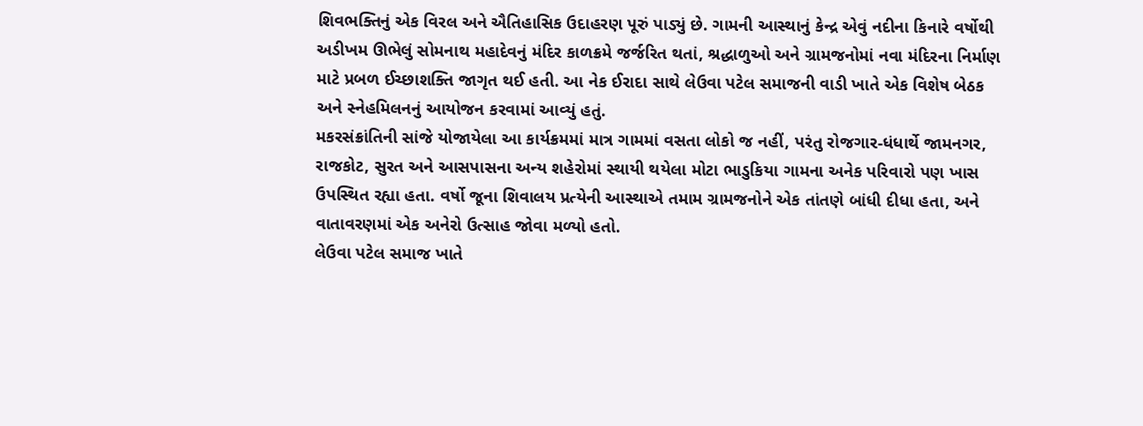શિવભક્તિનું એક વિરલ અને ઐતિહાસિક ઉદાહરણ પૂરું પાડ્યું છે. ગામની આસ્થાનું કેન્દ્ર એવું નદીના કિનારે વર્ષોથી અડીખમ ઊભેલું સોમનાથ મહાદેવનું મંદિર કાળક્રમે જર્જરિત થતાં, શ્રદ્ધાળુઓ અને ગ્રામજનોમાં નવા મંદિરના નિર્માણ માટે પ્રબળ ઈચ્છાશક્તિ જાગૃત થઈ હતી. આ નેક ઈરાદા સાથે લેઉવા પટેલ સમાજની વાડી ખાતે એક વિશેષ બેઠક અને સ્નેહમિલનનું આયોજન કરવામાં આવ્યું હતું.
મકરસંક્રાંતિની સાંજે યોજાયેલા આ કાર્યક્રમમાં માત્ર ગામમાં વસતા લોકો જ નહીં, પરંતુ રોજગાર-ધંધાર્થે જામનગર, રાજકોટ, સુરત અને આસપાસના અન્ય શહેરોમાં સ્થાયી થયેલા મોટા ભાડુકિયા ગામના અનેક પરિવારો પણ ખાસ ઉપસ્થિત રહ્યા હતા. વર્ષો જૂના શિવાલય પ્રત્યેની આસ્થાએ તમામ ગ્રામજનોને એક તાંતણે બાંધી દીધા હતા, અને વાતાવરણમાં એક અનેરો ઉત્સાહ જોવા મળ્યો હતો.
લેઉવા પટેલ સમાજ ખાતે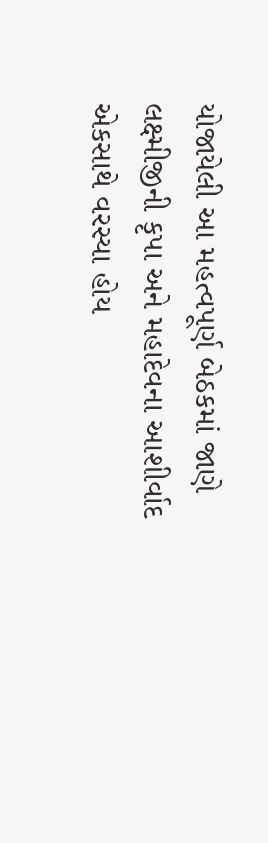યોજાયેલી આ મહત્વપૂર્ણ બેઠકમાં જાણે લક્ષ્મીજીની કૃપા અને મહાદેવના આશીર્વાદ એકસાથે વરસ્યા હોય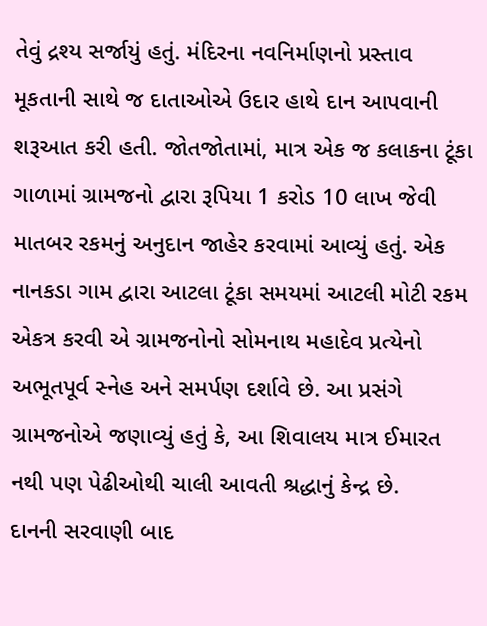તેવું દ્રશ્ય સર્જાયું હતું. મંદિરના નવનિર્માણનો પ્રસ્તાવ મૂકતાની સાથે જ દાતાઓએ ઉદાર હાથે દાન આપવાની શરૂઆત કરી હતી. જોતજોતામાં, માત્ર એક જ કલાકના ટૂંકા ગાળામાં ગ્રામજનો દ્વારા રૂપિયા 1 કરોડ 10 લાખ જેવી માતબર રકમનું અનુદાન જાહેર કરવામાં આવ્યું હતું. એક નાનકડા ગામ દ્વારા આટલા ટૂંકા સમયમાં આટલી મોટી રકમ એકત્ર કરવી એ ગ્રામજનોનો સોમનાથ મહાદેવ પ્રત્યેનો અભૂતપૂર્વ સ્નેહ અને સમર્પણ દર્શાવે છે. આ પ્રસંગે ગ્રામજનોએ જણાવ્યું હતું કે, આ શિવાલય માત્ર ઈમારત નથી પણ પેઢીઓથી ચાલી આવતી શ્રદ્ધાનું કેન્દ્ર છે.
દાનની સરવાણી બાદ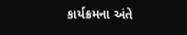કાર્યક્રમના અંતે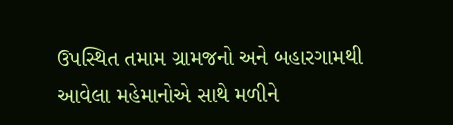ઉપસ્થિત તમામ ગ્રામજનો અને બહારગામથી આવેલા મહેમાનોએ સાથે મળીને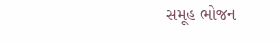સમૂહ ભોજન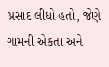પ્રસાદ લીધો હતો, જેણે ગામની એકતા અને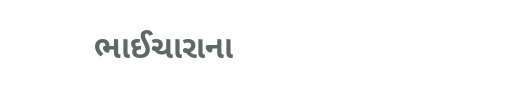ભાઈચારાના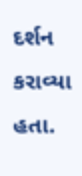દર્શન કરાવ્યા હતા.